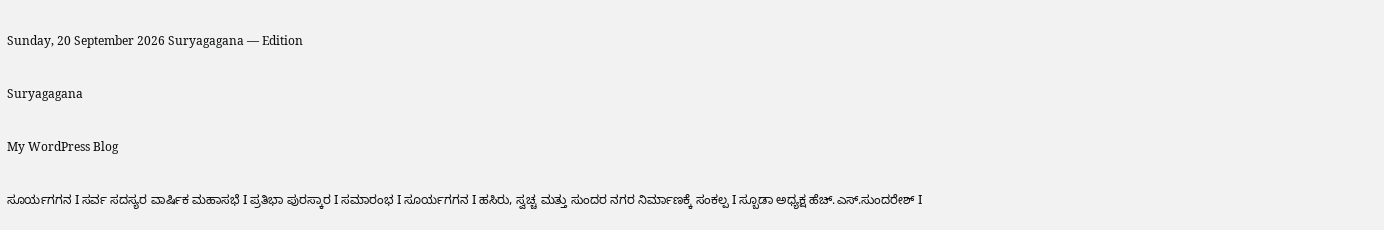Sunday, 20 September 2026 Suryagagana — Edition

Suryagagana

My WordPress Blog

ಸೂರ್ಯಗಗನ I ಸರ್ವ ಸದಸ್ಯರ ವಾರ್ಷಿಕ ಮಹಾಸಭೆ I ಪ್ರತಿಭಾ ಪುರಸ್ಕಾರ I ಸಮಾರಂಭ I ಸೂರ್ಯಗಗನ I ಹಸಿರು, ಸ್ವಚ್ಚ ಮತ್ತು ಸುಂದರ ನಗರ ನಿರ್ಮಾಣಕ್ಕೆ ಸಂಕಲ್ಪ I ಸ್ಬೂಡಾ ಅಧ್ಯಕ್ಷ ಹೆಚ್.ಎಸ್.ಸುಂದರೇಶ್ I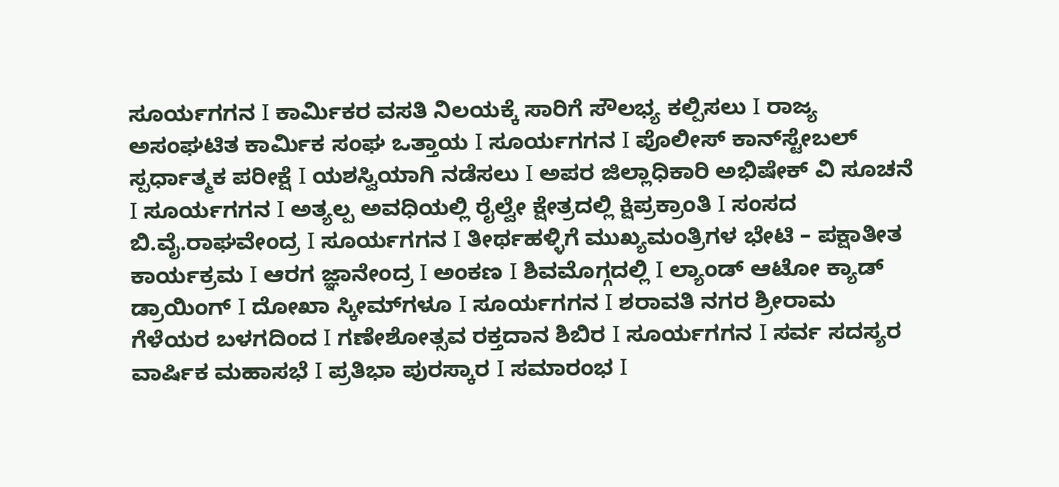ಸೂರ್ಯಗಗನ I ಕಾರ್ಮಿಕರ ವಸತಿ ನಿಲಯಕ್ಕೆ ಸಾರಿಗೆ ಸೌಲಭ್ಯ ಕಲ್ಪಿಸಲು I ರಾಜ್ಯ ಅಸಂಘಟಿತ ಕಾರ್ಮಿಕ ಸಂಘ ಒತ್ತಾಯ I ಸೂರ್ಯಗಗನ I ಪೊಲೀಸ್ ಕಾನ್‌ಸ್ಟೇಬಲ್ ಸ್ಪರ್ಧಾತ್ಮಕ ಪರೀಕ್ಷೆ I ಯಶಸ್ವಿಯಾಗಿ ನಡೆಸಲು I ಅಪರ ಜಿಲ್ಲಾಧಿಕಾರಿ ಅಭಿಷೇಕ್ ವಿ ಸೂಚನೆ I ಸೂರ್ಯಗಗನ I ಅತ್ಯಲ್ಪ ಅವಧಿಯಲ್ಲಿ ರೈಲ್ವೇ ಕ್ಷೇತ್ರದಲ್ಲಿ ಕ್ಷಿಪ್ರಕ್ರಾಂತಿ I ಸಂಸದ ಬಿ.ವೈ.ರಾಘವೇಂದ್ರ I ಸೂರ್ಯಗಗನ I ತೀರ್ಥಹಳ್ಳಿಗೆ ಮುಖ್ಯಮಂತ್ರಿಗಳ ಭೇಟಿ – ಪಕ್ಷಾತೀತ ಕಾರ್ಯಕ್ರಮ I ಆರಗ ಜ್ಞಾನೇಂದ್ರ I ಅಂಕಣ I ಶಿವಮೊಗ್ಗದಲ್ಲಿ I ಲ್ಯಾಂಡ್ ಆಟೋ ಕ್ಯಾಡ್ ಡ್ರಾಯಿಂಗ್ I ದೋಖಾ ಸ್ಕೀಮ್‌ಗಳೂ I ಸೂರ್ಯಗಗನ I ಶರಾವತಿ ನಗರ ಶ್ರೀರಾಮ ಗೆಳೆಯರ ಬಳಗದಿಂದ I ಗಣೇಶೋತ್ಸವ ರಕ್ತದಾನ ಶಿಬಿರ I ಸೂರ್ಯಗಗನ I ಸರ್ವ ಸದಸ್ಯರ ವಾರ್ಷಿಕ ಮಹಾಸಭೆ I ಪ್ರತಿಭಾ ಪುರಸ್ಕಾರ I ಸಮಾರಂಭ I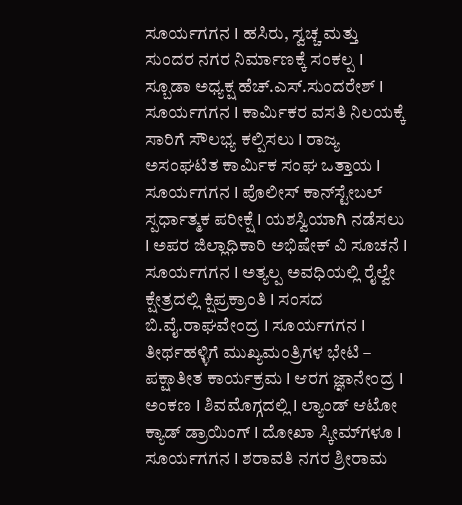ಸೂರ್ಯಗಗನ I ಹಸಿರು, ಸ್ವಚ್ಚ ಮತ್ತು ಸುಂದರ ನಗರ ನಿರ್ಮಾಣಕ್ಕೆ ಸಂಕಲ್ಪ I ಸ್ಬೂಡಾ ಅಧ್ಯಕ್ಷ ಹೆಚ್.ಎಸ್.ಸುಂದರೇಶ್ I ಸೂರ್ಯಗಗನ I ಕಾರ್ಮಿಕರ ವಸತಿ ನಿಲಯಕ್ಕೆ ಸಾರಿಗೆ ಸೌಲಭ್ಯ ಕಲ್ಪಿಸಲು I ರಾಜ್ಯ ಅಸಂಘಟಿತ ಕಾರ್ಮಿಕ ಸಂಘ ಒತ್ತಾಯ I ಸೂರ್ಯಗಗನ I ಪೊಲೀಸ್ ಕಾನ್‌ಸ್ಟೇಬಲ್ ಸ್ಪರ್ಧಾತ್ಮಕ ಪರೀಕ್ಷೆ I ಯಶಸ್ವಿಯಾಗಿ ನಡೆಸಲು I ಅಪರ ಜಿಲ್ಲಾಧಿಕಾರಿ ಅಭಿಷೇಕ್ ವಿ ಸೂಚನೆ I ಸೂರ್ಯಗಗನ I ಅತ್ಯಲ್ಪ ಅವಧಿಯಲ್ಲಿ ರೈಲ್ವೇ ಕ್ಷೇತ್ರದಲ್ಲಿ ಕ್ಷಿಪ್ರಕ್ರಾಂತಿ I ಸಂಸದ ಬಿ.ವೈ.ರಾಘವೇಂದ್ರ I ಸೂರ್ಯಗಗನ I ತೀರ್ಥಹಳ್ಳಿಗೆ ಮುಖ್ಯಮಂತ್ರಿಗಳ ಭೇಟಿ – ಪಕ್ಷಾತೀತ ಕಾರ್ಯಕ್ರಮ I ಆರಗ ಜ್ಞಾನೇಂದ್ರ I ಅಂಕಣ I ಶಿವಮೊಗ್ಗದಲ್ಲಿ I ಲ್ಯಾಂಡ್ ಆಟೋ ಕ್ಯಾಡ್ ಡ್ರಾಯಿಂಗ್ I ದೋಖಾ ಸ್ಕೀಮ್‌ಗಳೂ I ಸೂರ್ಯಗಗನ I ಶರಾವತಿ ನಗರ ಶ್ರೀರಾಮ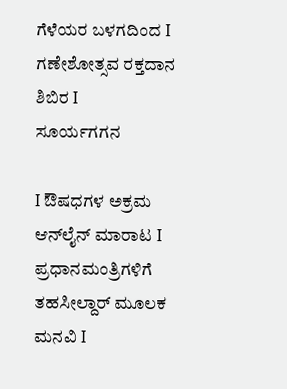ಗೆಳೆಯರ ಬಳಗದಿಂದ I ಗಣೇಶೋತ್ಸವ ರಕ್ತದಾನ ಶಿಬಿರ I
ಸೂರ್ಯಗಗನ

I ಔಷಧಗಳ ಅಕ್ರಮ ಆನ್‌ಲೈನ್ ಮಾರಾಟ I ಪ್ರಧಾನಮಂತ್ರಿಗಳಿಗೆ ತಹಸೀಲ್ದಾರ್ ಮೂಲಕ ಮನವಿ I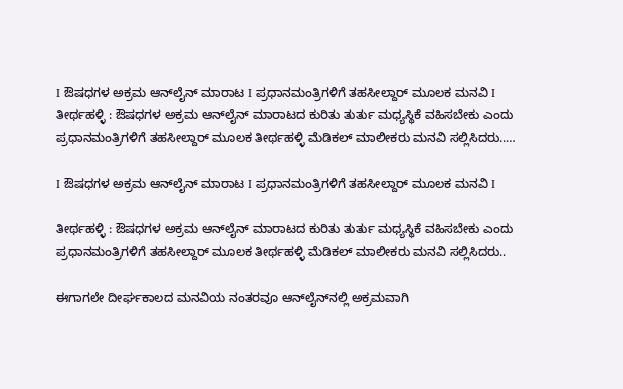I ಔಷಧಗಳ ಅಕ್ರಮ ಆನ್‌ಲೈನ್ ಮಾರಾಟ I ಪ್ರಧಾನಮಂತ್ರಿಗಳಿಗೆ ತಹಸೀಲ್ದಾರ್ ಮೂಲಕ ಮನವಿ I ತೀರ್ಥಹಳ್ಳಿ : ಔಷಧಗಳ ಅಕ್ರಮ ಆನ್‌ಲೈನ್ ಮಾರಾಟದ ಕುರಿತು ತುರ್ತು ಮಧ್ಯಸ್ಥಿಕೆ ವಹಿಸಬೇಕು ಎಂದು ಪ್ರಧಾನಮಂತ್ರಿಗಳಿಗೆ ತಹಸೀಲ್ದಾರ್ ಮೂಲಕ ತೀರ್ಥಹಳ್ಳಿ ಮೆಡಿಕಲ್ ಮಾಲೀಕರು ಮನವಿ ಸಲ್ಲಿಸಿದರು..…

I ಔಷಧಗಳ ಅಕ್ರಮ ಆನ್‌ಲೈನ್ ಮಾರಾಟ I ಪ್ರಧಾನಮಂತ್ರಿಗಳಿಗೆ ತಹಸೀಲ್ದಾರ್ ಮೂಲಕ ಮನವಿ I

ತೀರ್ಥಹಳ್ಳಿ : ಔಷಧಗಳ ಅಕ್ರಮ ಆನ್‌ಲೈನ್ ಮಾರಾಟದ ಕುರಿತು ತುರ್ತು ಮಧ್ಯಸ್ಥಿಕೆ ವಹಿಸಬೇಕು ಎಂದು ಪ್ರಧಾನಮಂತ್ರಿಗಳಿಗೆ ತಹಸೀಲ್ದಾರ್ ಮೂಲಕ ತೀರ್ಥಹಳ್ಳಿ ಮೆಡಿಕಲ್ ಮಾಲೀಕರು ಮನವಿ ಸಲ್ಲಿಸಿದರು..

ಈಗಾಗಲೇ ದೀರ್ಘಕಾಲದ ಮನವಿಯ ನಂತರವೂ ಆನ್‌ಲೈನ್‌ನಲ್ಲಿ ಅಕ್ರಮವಾಗಿ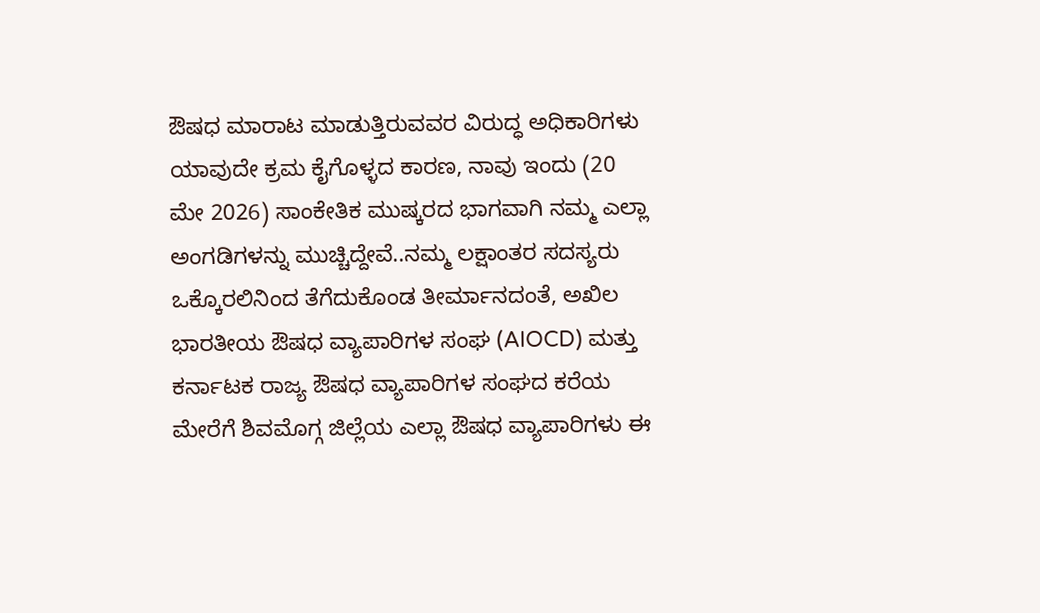ಔಷಧ ಮಾರಾಟ ಮಾಡುತ್ತಿರುವವರ ವಿರುದ್ಧ ಅಧಿಕಾರಿಗಳು ಯಾವುದೇ ಕ್ರಮ ಕೈಗೊಳ್ಳದ ಕಾರಣ, ನಾವು ಇಂದು (20 ಮೇ 2026) ಸಾಂಕೇತಿಕ ಮುಷ್ಕರದ ಭಾಗವಾಗಿ ನಮ್ಮ ಎಲ್ಲಾ ಅಂಗಡಿಗಳನ್ನು ಮುಚ್ಚಿದ್ದೇವೆ..ನಮ್ಮ ಲಕ್ಷಾಂತರ ಸದಸ್ಯರು ಒಕ್ಕೊರಲಿನಿಂದ ತೆಗೆದುಕೊಂಡ ತೀರ್ಮಾನದಂತೆ, ಅಖಿಲ ಭಾರತೀಯ ಔಷಧ ವ್ಯಾಪಾರಿಗಳ ಸಂಘ (AIOCD) ಮತ್ತು ಕರ್ನಾಟಕ ರಾಜ್ಯ ಔಷಧ ವ್ಯಾಪಾರಿಗಳ ಸಂಘದ ಕರೆಯ ಮೇರೆಗೆ ಶಿವಮೊಗ್ಗ ಜಿಲ್ಲೆಯ ಎಲ್ಲಾ ಔಷಧ ವ್ಯಾಪಾರಿಗಳು ಈ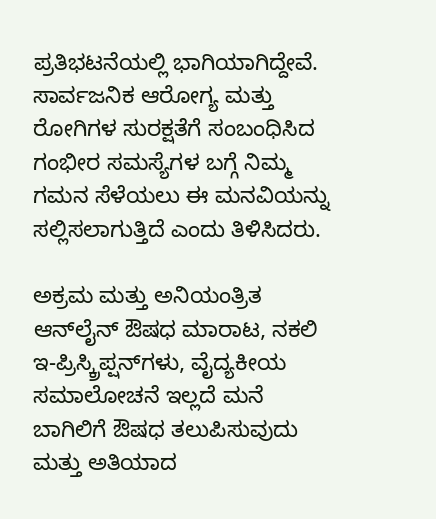ಪ್ರತಿಭಟನೆಯಲ್ಲಿ ಭಾಗಿಯಾಗಿದ್ದೇವೆ. ಸಾರ್ವಜನಿಕ ಆರೋಗ್ಯ ಮತ್ತು ರೋಗಿಗಳ ಸುರಕ್ಷತೆಗೆ ಸಂಬಂಧಿಸಿದ ಗಂಭೀರ ಸಮಸ್ಯೆಗಳ ಬಗ್ಗೆ ನಿಮ್ಮ ಗಮನ ಸೆಳೆಯಲು ಈ ಮನವಿಯನ್ನು ಸಲ್ಲಿಸಲಾಗುತ್ತಿದೆ ಎಂದು ತಿಳಿಸಿದರು.

ಅಕ್ರಮ ಮತ್ತು ಅನಿಯಂತ್ರಿತ ಆನ್‌ಲೈನ್ ಔಷಧ ಮಾರಾಟ, ನಕಲಿ ಇ-ಪ್ರಿಸ್ಕ್ರಿಪ್ಷನ್‌ಗಳು, ವೈದ್ಯಕೀಯ ಸಮಾಲೋಚನೆ ಇಲ್ಲದೆ ಮನೆ ಬಾಗಿಲಿಗೆ ಔಷಧ ತಲುಪಿಸುವುದು ಮತ್ತು ಅತಿಯಾದ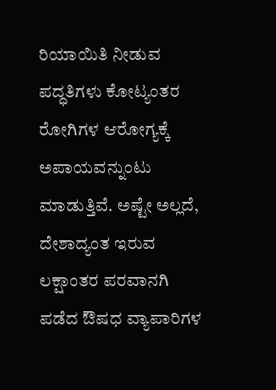ರಿಯಾಯಿತಿ ನೀಡುವ ಪದ್ಧತಿಗಳು ಕೋಟ್ಯಂತರ ರೋಗಿಗಳ ಆರೋಗ್ಯಕ್ಕೆ ಅಪಾಯವನ್ನುಂಟು ಮಾಡುತ್ತಿವೆ. ಅಷ್ಟೇ ಅಲ್ಲದೆ, ದೇಶಾದ್ಯಂತ ಇರುವ ಲಕ್ಷಾಂತರ ಪರವಾನಗಿ ಪಡೆದ ಔಷಧ ವ್ಯಾಪಾರಿಗಳ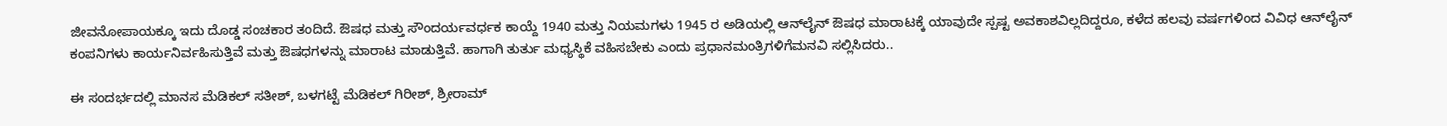ಜೀವನೋಪಾಯಕ್ಕೂ ಇದು ದೊಡ್ಡ ಸಂಚಕಾರ ತಂದಿದೆ. ಔಷಧ ಮತ್ತು ಸೌಂದರ್ಯವರ್ಧಕ ಕಾಯ್ದೆ 1940 ಮತ್ತು ನಿಯಮಗಳು 1945 ರ ಅಡಿಯಲ್ಲಿ ಆನ್‌ಲೈನ್ ಔಷಧ ಮಾರಾಟಕ್ಕೆ ಯಾವುದೇ ಸ್ಪಷ್ಟ ಅವಕಾಶವಿಲ್ಲದಿದ್ದರೂ, ಕಳೆದ ಹಲವು ವರ್ಷಗಳಿಂದ ವಿವಿಧ ಆನ್‌ಲೈನ್ ಕಂಪನಿಗಳು ಕಾರ್ಯನಿರ್ವಹಿಸುತ್ತಿವೆ ಮತ್ತು ಔಷಧಗಳನ್ನು ಮಾರಾಟ ಮಾಡುತ್ತಿವೆ. ಹಾಗಾಗಿ ತುರ್ತು ಮಧ್ಯಸ್ಥಿಕೆ ವಹಿಸಬೇಕು ಎಂದು ಪ್ರಧಾನಮಂತ್ರಿಗಳಿಗೆಮನವಿ ಸಲ್ಲಿಸಿದರು..

ಈ ಸಂದರ್ಭದಲ್ಲಿ ಮಾನಸ ಮೆಡಿಕಲ್ ಸತೀಶ್, ಬಳಗಟ್ಟೆ ಮೆಡಿಕಲ್ ಗಿರೀಶ್, ಶ್ರೀರಾಮ್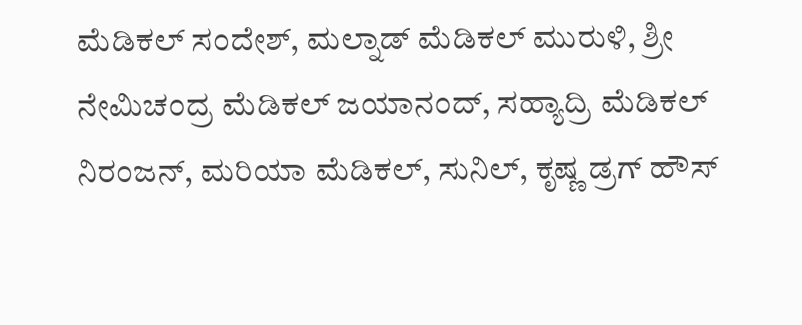ಮೆಡಿಕಲ್ ಸಂದೇಶ್, ಮಲ್ನಾಡ್ ಮೆಡಿಕಲ್ ಮುರುಳಿ, ಶ್ರೀ ನೇಮಿಚಂದ್ರ ಮೆಡಿಕಲ್ ಜಯಾನಂದ್, ಸಹ್ಯಾದ್ರಿ ಮೆಡಿಕಲ್ ನಿರಂಜನ್, ಮರಿಯಾ ಮೆಡಿಕಲ್, ಸುನಿಲ್, ಕೃಷ್ಣ ಡ್ರಗ್ ಹೌಸ್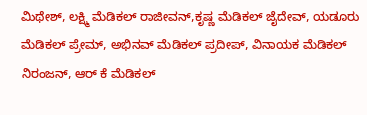ಮಿಥೇಶ್, ಲಕ್ಷ್ಮಿ ಮೆಡಿಕಲ್ ರಾಜೀವನ್,ಕೃಷ್ಣ ಮೆಡಿಕಲ್ ಜೈದೇವ್, ಯಡೂರು ಮೆಡಿಕಲ್ ಪ್ರೇಮ್, ಅಭಿನವ್ ಮೆಡಿಕಲ್ ಪ್ರದೀಪ್, ವಿನಾಯಕ ಮೆಡಿಕಲ್ ನಿರಂಜನ್, ಆರ್ ಕೆ ಮೆಡಿಕಲ್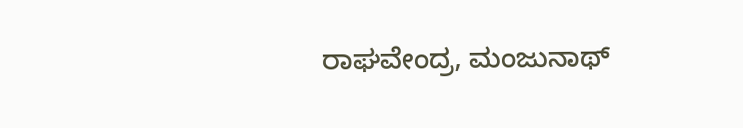ರಾಘವೇಂದ್ರ, ಮಂಜುನಾಥ್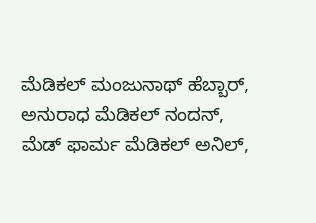ಮೆಡಿಕಲ್ ಮಂಜುನಾಥ್ ಹೆಬ್ಬಾರ್, ಅನುರಾಧ ಮೆಡಿಕಲ್ ನಂದನ್, ಮೆಡ್ ಫಾರ್ಮ ಮೆಡಿಕಲ್ ಅನಿಲ್,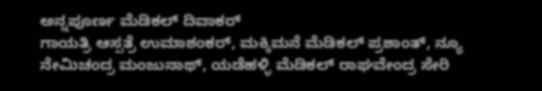ಅನ್ನಪೂರ್ಣ ಮೆಡಿಕಲ್ ದಿವಾಕರ್
ಗಾಯತ್ರಿ ಆಸ್ಪತ್ರೆ ಉಮಾಶಂಕರ್, ಮಕ್ಕಿಮನೆ ಮೆಡಿಕಲ್ ಪ್ರಶಾಂತ್, ನ್ಯೂ ನೇಮಿಚಂದ್ರ ಮಂಜುನಾಥ್, ಯಡೆಹಳ್ಳಿ ಮೆಡಿಕಲ್ ರಾಘವೇಂದ್ರ ಸೇರಿ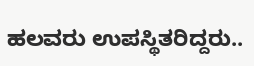ಹಲವರು ಉಪಸ್ಥಿತರಿದ್ದರು..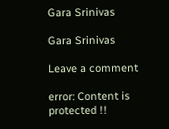Gara Srinivas

Gara Srinivas

Leave a comment

error: Content is protected !!